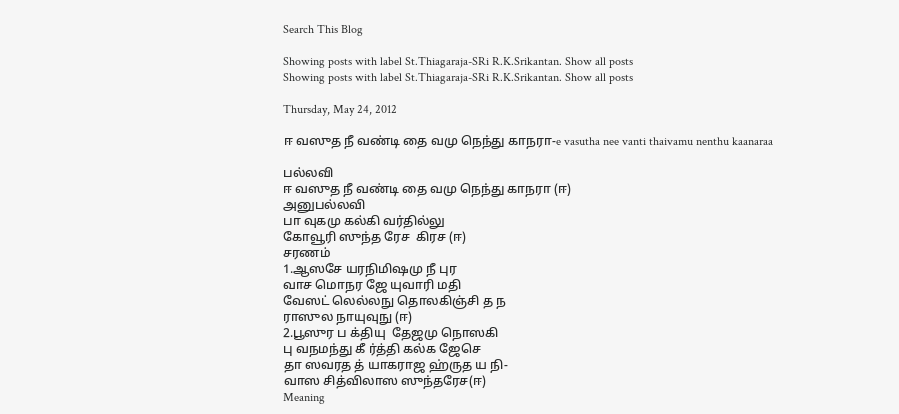Search This Blog

Showing posts with label St.Thiagaraja-SRi R.K.Srikantan. Show all posts
Showing posts with label St.Thiagaraja-SRi R.K.Srikantan. Show all posts

Thursday, May 24, 2012

ஈ வஸுத நீ வண்டி தை வமு நெந்து காநரா-e vasutha nee vanti thaivamu nenthu kaanaraa

பல்லவி
ஈ வஸுத நீ வண்டி தை வமு நெந்து காநரா (ஈ)
அனுபல்லவி
பா வுகமு கல்கி வர்தில்லு
கோவூரி ஸுந்த ரேச  கிரச (ஈ)
சரணம்
1.ஆஸசே யரநிமிஷமு நீ புர
வாச மொநர ஜே யுவாரி மதி
வேஸட் லெல்லநு தொலகிஞ்சி த ந
ராஸுல நாயுவுநு (ஈ)
2.பூஸுர ப க்தியு  தேஜமு நொஸகி
பு வநமந்து கீ ர்த்தி கல்க ஜேசெ
தா ஸவரத த் யாகராஜ ஹ்ருத ய நி-
வாஸ சித்விலாஸ ஸுந்தரேச(ஈ)
Meaning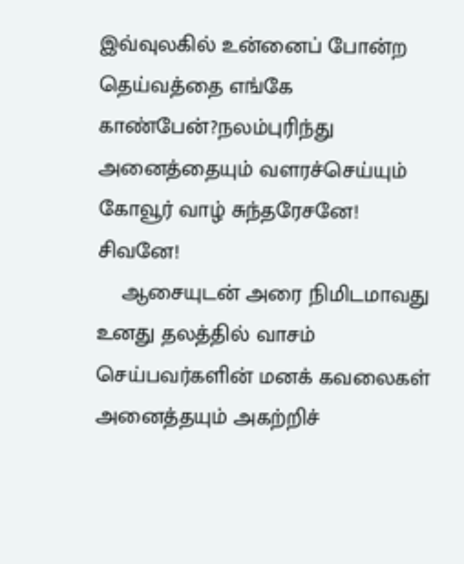இவ்வுலகில் உன்னைப் போன்ற தெய்வத்தை எங்கே காண்பேன்?நலம்புரிந்து அனைத்தையும் வளரச்செய்யும் கோவூர் வாழ் சுந்தரேசனே!
சிவனே!
    ஆசையுடன் அரை நிமிடமாவது உனது தலத்தில் வாசம் செய்பவர்களின் மனக் கவலைகள் அனைத்தயும் அகற்றிச்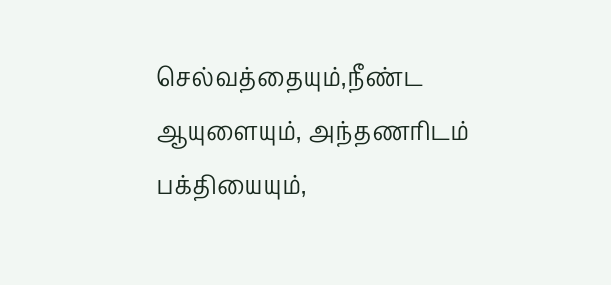செல்வத்தையும்,நீண்ட ஆயுளையும், அந்தணரிடம் பக்தியையும்,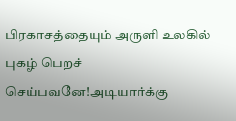பிரகாசத்தையும் அருளி உலகில் புகழ் பெறச் செய்பவனே!அடியார்க்கு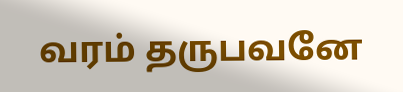வரம் தருபவனே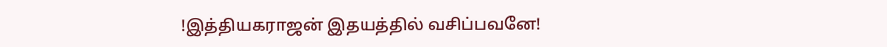!இத்தியகராஜன் இதயத்தில் வசிப்பவனே!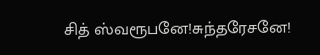சித் ஸ்வரூபனே!சுந்தரேசனே!